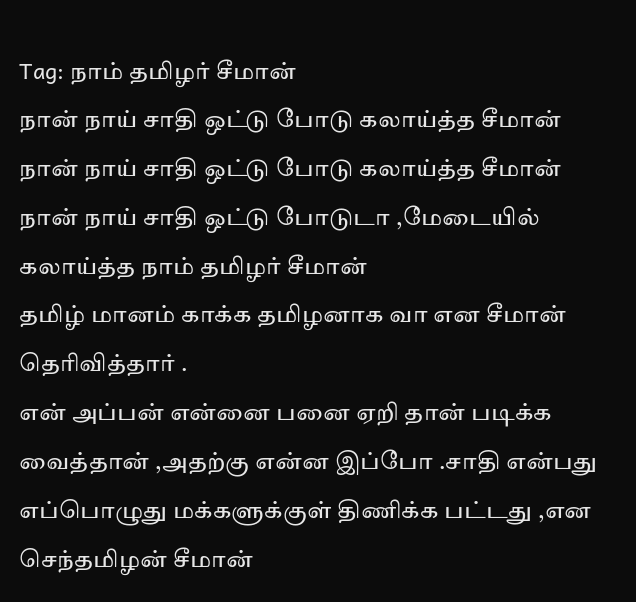Tag: நாம் தமிழர் சீமான்
நான் நாய் சாதி ஒட்டு போடு கலாய்த்த சீமான்
நான் நாய் சாதி ஒட்டு போடு கலாய்த்த சீமான்
நான் நாய் சாதி ஒட்டு போடுடா ,மேடையில் கலாய்த்த நாம் தமிழர் சீமான்
தமிழ் மானம் காக்க தமிழனாக வா என சீமான் தெரிவித்தார் .
என் அப்பன் என்னை பனை ஏறி தான் படிக்க வைத்தான் ,அதற்கு என்ன இப்போ .சாதி என்பது எப்பொழுது மக்களுக்குள் திணிக்க பட்டது ,என செந்தமிழன் சீமான்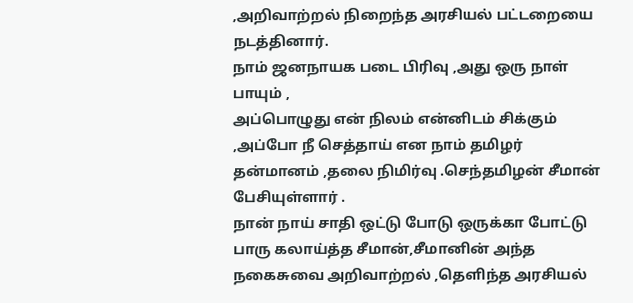,அறிவாற்றல் நிறைந்த அரசியல் பட்டறையை நடத்தினார்.
நாம் ஜனநாயக படை பிரிவு ,அது ஒரு நாள் பாயும் ,
அப்பொழுது என் நிலம் என்னிடம் சிக்கும் ,அப்போ நீ செத்தாய் என நாம் தமிழர் தன்மானம் ,தலை நிமிர்வு .செந்தமிழன் சீமான் பேசியுள்ளார் .
நான் நாய் சாதி ஒட்டு போடு ஒருக்கா போட்டு பாரு கலாய்த்த சீமான்,சீமானின் அந்த நகைசுவை அறிவாற்றல் ,தெளிந்த அரசியல்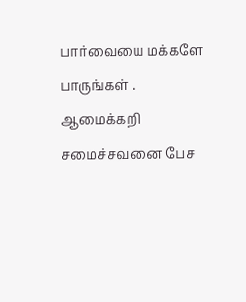பார்வையை மக்களே பாருங்கள் .
ஆமைக்கறி சமைச்சவனை பேச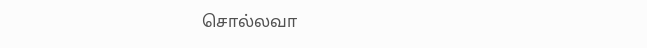சொல்லவா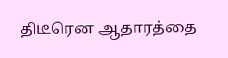திடீரென ஆதாரத்தை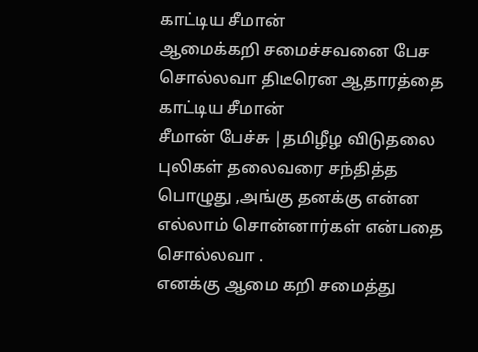காட்டிய சீமான்
ஆமைக்கறி சமைச்சவனை பேச சொல்லவா திடீரென ஆதாரத்தை காட்டிய சீமான்
சீமான் பேச்சு |தமிழீழ விடுதலை புலிகள் தலைவரை சந்தித்த பொழுது ,அங்கு தனக்கு என்ன எல்லாம் சொன்னார்கள் என்பதை சொல்லவா .
எனக்கு ஆமை கறி சமைத்து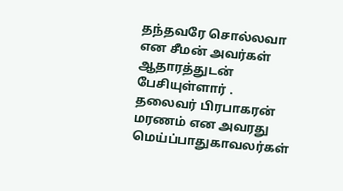தந்தவரே சொல்லவா என சீமன் அவர்கள் ஆதாரத்துடன் பேசியுள்ளார் .
தலைவர் பிரபாகரன் மரணம் என அவரது மெய்ப்பாதுகாவலர்கள்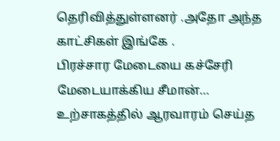தெரிவித்துள்ளனர் .அதோ அந்த காட்சிகள் இங்கே .
பிரச்சார மேடையை கச்சேரி மேடையாக்கிய சீமான்… உற்சாகத்தில் ஆரவாரம் செய்த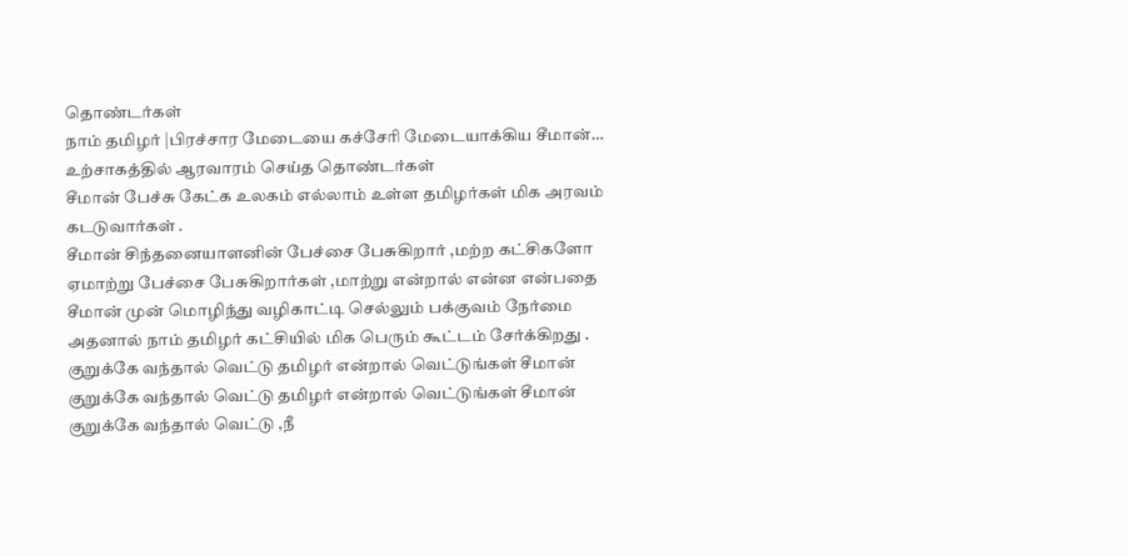தொண்டர்கள்
நாம் தமிழர் |பிரச்சார மேடையை கச்சேரி மேடையாக்கிய சீமான்… உற்சாகத்தில் ஆரவாரம் செய்த தொண்டர்கள்
சீமான் பேச்சு கேட்க உலகம் எல்லாம் உள்ள தமிழர்கள் மிக அரவம் கடடுவார்கள் .
சீமான் சிந்தனையாளனின் பேச்சை பேசுகிறார் ,மற்ற கட்சிகளோ ஏமாற்று பேச்சை பேசுகிறார்கள் ,மாற்று என்றால் என்ன என்பதை சீமான் முன் மொழிந்து வழிகாட்டி செல்லும் பக்குவம் நேர்மை
அதனால் நாம் தமிழர் கட்சியில் மிக பெரும் கூட்டம் சேர்க்கிறது .
குறுக்கே வந்தால் வெட்டு தமிழர் என்றால் வெட்டுங்கள் சீமான்
குறுக்கே வந்தால் வெட்டு தமிழர் என்றால் வெட்டுங்கள் சீமான்
குறுக்கே வந்தால் வெட்டு ,நீ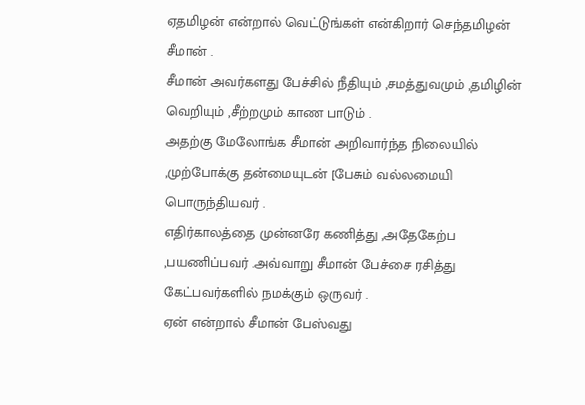ஏதமிழன் என்றால் வெட்டுங்கள் என்கிறார் செந்தமிழன் சீமான் .
சீமான் அவர்களது பேச்சில் நீதியும் ,சமத்துவமும் ,தமிழின் வெறியும் ,சீற்றமும் காண பாடும் .
அதற்கு மேலோங்க சீமான் அறிவார்ந்த நிலையில் ,முற்போக்கு தன்மையுடன் [பேசும் வல்லமையி பொருந்தியவர் .
எதிர்காலத்தை முன்னரே கணித்து ,அதேகேற்ப ,பயணிப்பவர் .அவ்வாறு சீமான் பேச்சை ரசித்து கேட்பவர்களில் நமக்கும் ஒருவர் .
ஏன் என்றால் சீமான் பேஸ்வது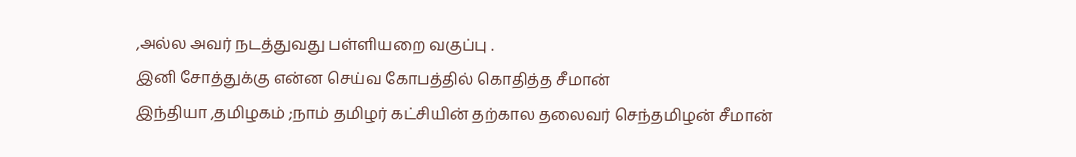,அல்ல அவர் நடத்துவது பள்ளியறை வகுப்பு .
இனி சோத்துக்கு என்ன செய்வ கோபத்தில் கொதித்த சீமான்
இந்தியா ,தமிழகம் ;நாம் தமிழர் கட்சியின் தற்கால தலைவர் செந்தமிழன் சீமான்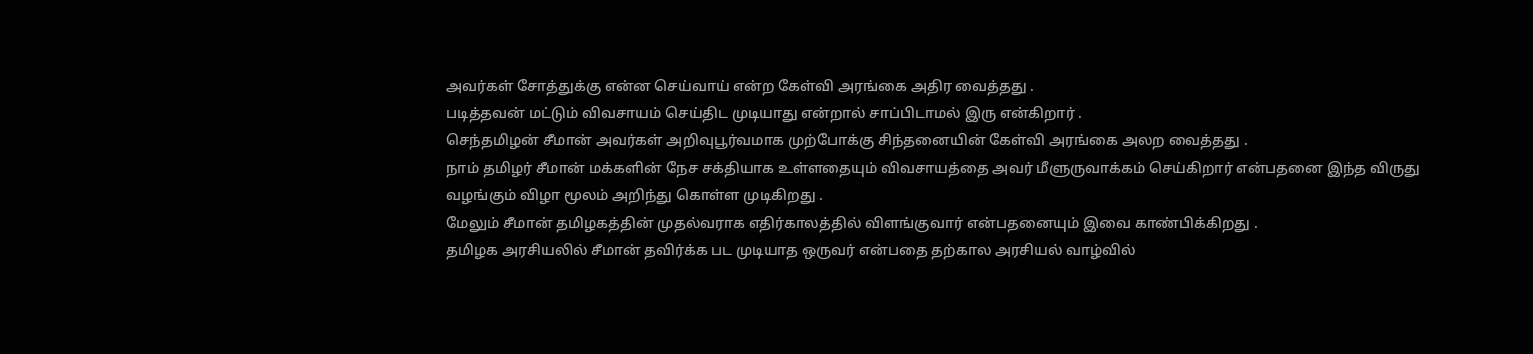அவர்கள் சோத்துக்கு என்ன செய்வாய் என்ற கேள்வி அரங்கை அதிர வைத்தது .
படித்தவன் மட்டும் விவசாயம் செய்திட முடியாது என்றால் சாப்பிடாமல் இரு என்கிறார் .
செந்தமிழன் சீமான் அவர்கள் அறிவுபூர்வமாக முற்போக்கு சிந்தனையின் கேள்வி அரங்கை அலற வைத்தது .
நாம் தமிழர் சீமான் மக்களின் நேச சக்தியாக உள்ளதையும் விவசாயத்தை அவர் மீளுருவாக்கம் செய்கிறார் என்பதனை இந்த விருது வழங்கும் விழா மூலம் அறிந்து கொள்ள முடிகிறது .
மேலும் சீமான் தமிழகத்தின் முதல்வராக எதிர்காலத்தில் விளங்குவார் என்பதனையும் இவை காண்பிக்கிறது .
தமிழக அரசியலில் சீமான் தவிர்க்க பட முடியாத ஒருவர் என்பதை தற்கால அரசியல் வாழ்வில்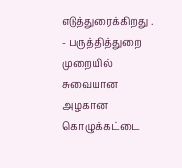எடுத்துரைக்கிறது .
- பருத்தித்துறை முறையில் சுவையான அழகான கொழுக்கட்டை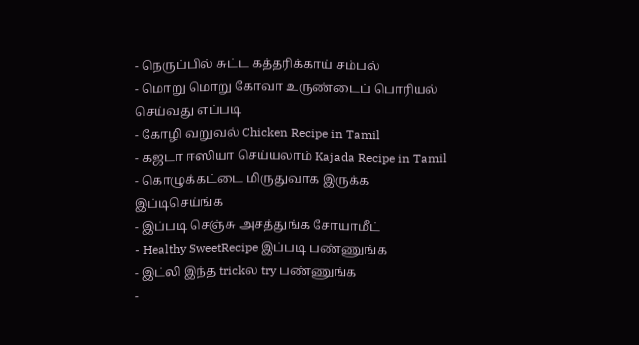- நெருப்பில் சுட்ட கத்தரிக்காய் சம்பல்
- மொறு மொறு கோவா உருண்டைப் பொரியல் செய்வது எப்படி
- கோழி வறுவல் Chicken Recipe in Tamil
- கஜடா ஈஸியா செய்யலாம் Kajada Recipe in Tamil
- கொழுக்கட்டை மிருதுவாக இருக்க இப்டிசெய்ங்க
- இப்படி செஞ்சு அசத்துங்க சோயாமீட்
- Healthy SweetRecipe இப்படி பண்ணுங்க
- இட்லி இந்த trickல try பண்ணுங்க
-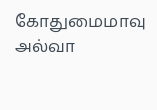கோதுமைமாவு அல்வா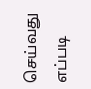செய்வது எப்படி